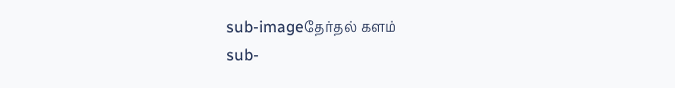sub-imageதேர்தல் களம்
sub-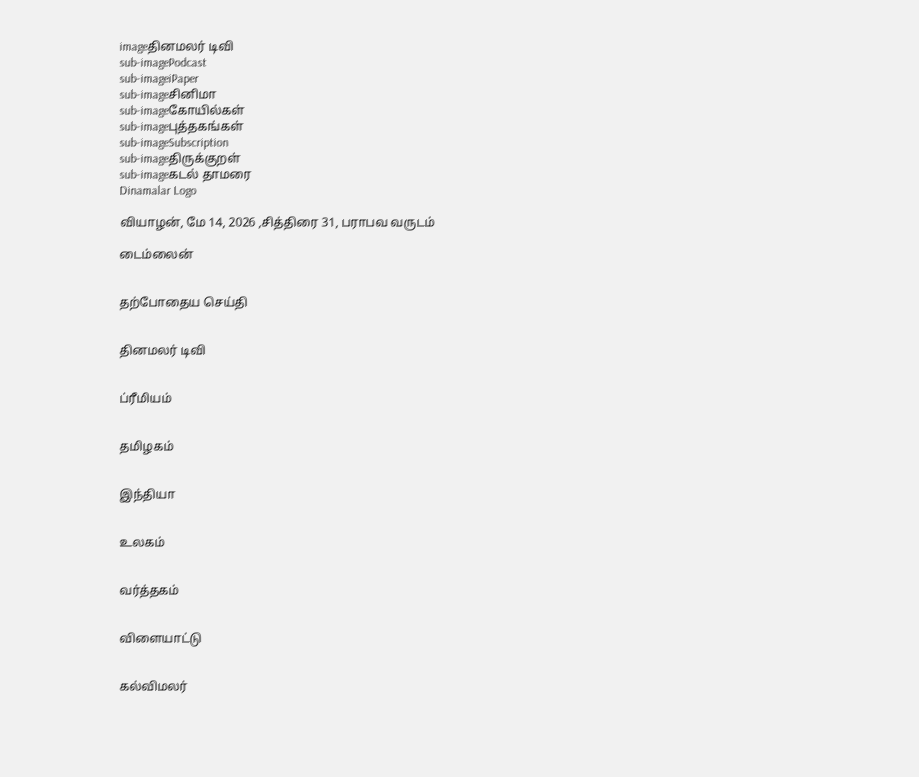imageதினமலர் டிவி
sub-imagePodcast
sub-imageiPaper
sub-imageசினிமா
sub-imageகோயில்கள்
sub-imageபுத்தகங்கள்
sub-imageSubscription
sub-imageதிருக்குறள்
sub-imageகடல் தாமரை
Dinamalar Logo

வியாழன், மே 14, 2026 ,சித்திரை 31, பராபவ வருடம்

டைம்லைன்


தற்போதைய செய்தி


தினமலர் டிவி


ப்ரீமியம்


தமிழகம்


இந்தியா


உலகம்


வர்த்தகம்


விளையாட்டு


கல்விமலர்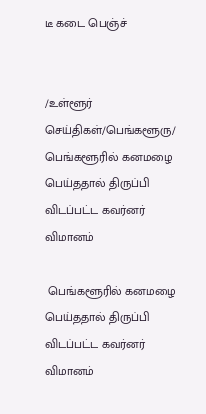டீ கடை பெஞ்ச்


/உள்ளூர் செய்திகள்/பெங்களூரு/ பெங்களூரில் கனமழை பெய்ததால் திருப்பி விடப்பட்ட கவர்னர் விமானம்

 பெங்களூரில் கனமழை பெய்ததால் திருப்பி விடப்பட்ட கவர்னர் விமானம்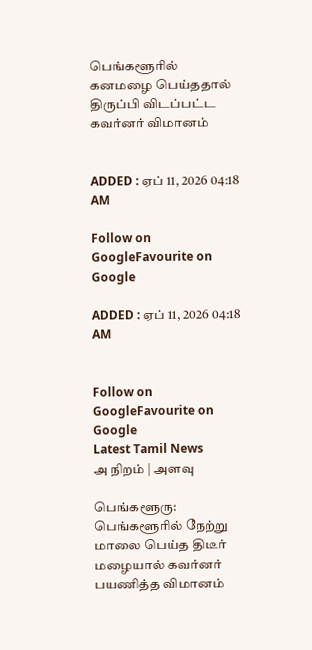பெங்களூரில் கனமழை பெய்ததால் திருப்பி விடப்பட்ட கவர்னர் விமானம்


ADDED : ஏப் 11, 2026 04:18 AM

Follow on GoogleFavourite on Google

ADDED : ஏப் 11, 2026 04:18 AM


Follow on GoogleFavourite on Google
Latest Tamil News
அ நிறம் | அளவு

பெங்களூரு: பெங்களூரில் நேற்று மாலை பெய்த திடீர் மழையால் கவர்னர் பயணித்த விமானம்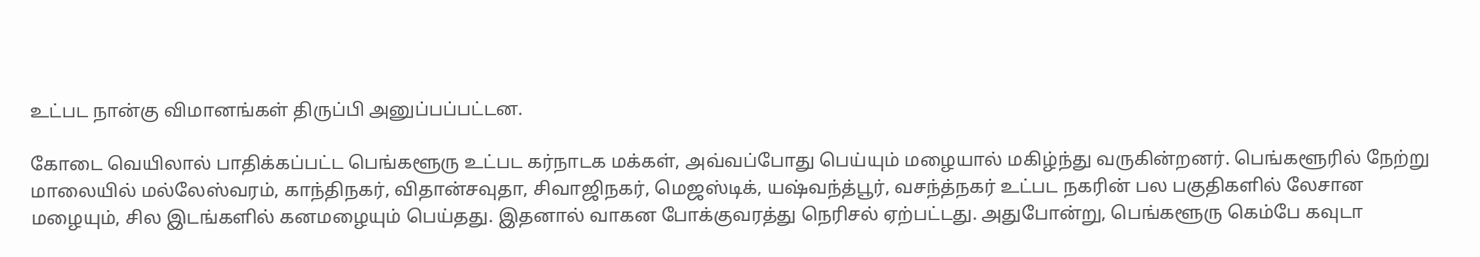உட்பட நான்கு விமானங்கள் திருப்பி அனுப்பப்பட்டன.

கோடை வெயிலால் பாதிக்கப்பட்ட பெங்களூரு உட்பட கர்நாடக மக்கள், அவ்வப்போது பெய்யும் மழையால் மகிழ்ந்து வருகின்றனர். பெங்களூரில் நேற்று மாலையில் மல்லேஸ்வரம், காந்திநகர், விதான்சவுதா, சிவாஜிநகர், மெஜஸ்டிக், யஷ்வந்த்பூர், வசந்த்நகர் உட்பட நகரின் பல பகுதிகளில் லேசான மழையும், சில இடங்களில் கனமழையும் பெய்தது. இதனால் வாகன போக்குவரத்து நெரிசல் ஏற்பட்டது. அதுபோன்று, பெங்களூரு கெம்பே கவுடா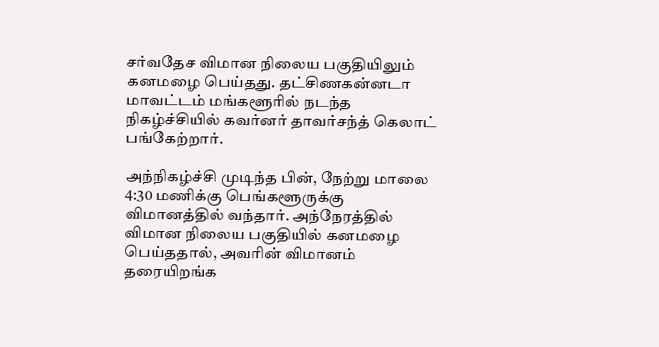சர்வதேச விமான நிலைய பகுதியிலும் கனமழை பெய்தது. தட்சிணகன்னடா மாவட்டம் மங்களூரில் நடந்த நிகழ்ச்சியில் கவர்னர் தாவர்சந்த் கெலாட் பங்கேற்றார்.

அந்நிகழ்ச்சி முடிந்த பின், நேற்று மாலை 4:30 மணிக்கு பெங்களூருக்கு விமானத்தில் வந்தார். அந்நேரத்தில் விமான நிலைய பகுதியில் கனமழை பெய்ததால், அவரின் விமானம் தரையிறங்க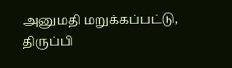அனுமதி மறுக்கப்பட்டு, திருப்பி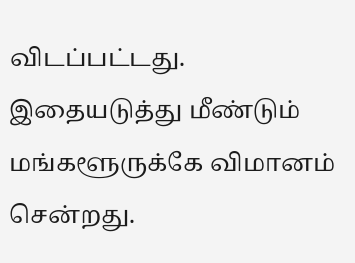விடப்பட்டது. இதையடுத்து மீண்டும் மங்களூருக்கே விமானம் சென்றது.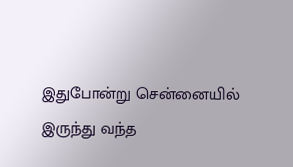இதுபோன்று சென்னையில் இருந்து வந்த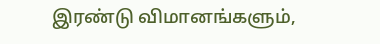இரண்டு விமானங்களும்,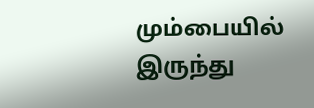மும்பையில் இருந்து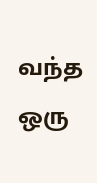வந்த ஒரு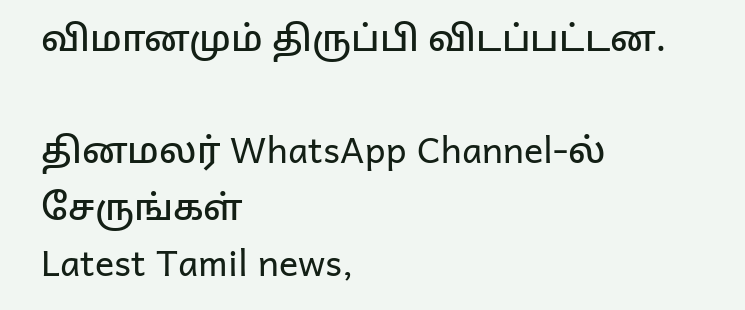விமானமும் திருப்பி விடப்பட்டன.

தினமலர் WhatsApp Channel-ல் சேருங்கள்
Latest Tamil news,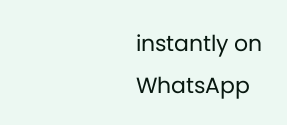instantly on WhatsApp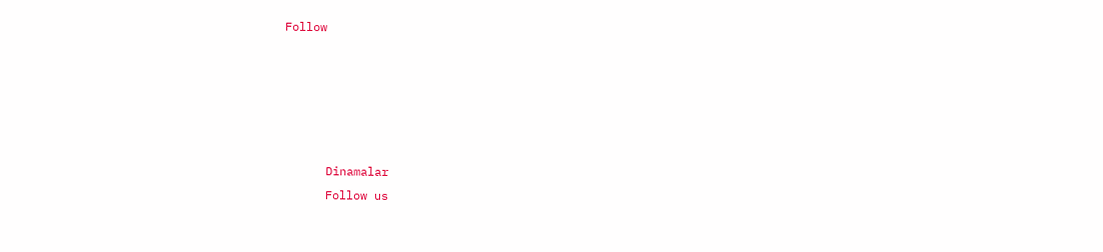Follow





      Dinamalar
      Follow us